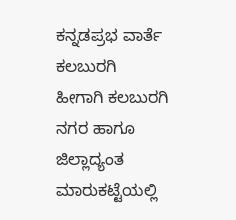ಕನ್ನಡಪ್ರಭ ವಾರ್ತೆ ಕಲಬುರಗಿ
ಹೀಗಾಗಿ ಕಲಬುರಗಿ ನಗರ ಹಾಗೂ ಜಿಲ್ಲಾದ್ಯಂತ ಮಾರುಕಟ್ಟೆಯಲ್ಲಿ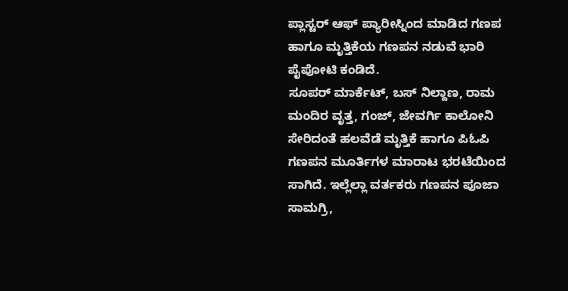ಪ್ಲಾಸ್ಟರ್ ಆಫ್ ಪ್ಯಾರೀಸ್ನಿಂದ ಮಾಡಿದ ಗಣಪ ಹಾಗೂ ಮೃತ್ತಿಕೆಯ ಗಣಪನ ನಡುವೆ ಭಾರಿ ಪೈಪೋಟಿ ಕಂಡಿದೆ.
ಸೂಪರ್ ಮಾರ್ಕೆಟ್, ಬಸ್ ನಿಲ್ದಾಣ, ರಾಮ ಮಂದಿರ ವೃತ್ತ, ಗಂಜ್, ಜೇವರ್ಗಿ ಕಾಲೋನಿ ಸೇರಿದಂತೆ ಹಲವೆಡೆ ಮೃತ್ತಿಕೆ ಹಾಗೂ ಪಿಓಪಿ ಗಣಪನ ಮೂರ್ತಿಗಳ ಮಾರಾಟ ಭರಟೆಯಿಂದ ಸಾಗಿದೆ. ಇಲ್ಲೆಲ್ಲಾ ವರ್ತಕರು ಗಣಪನ ಪೂಜಾ ಸಾಮಗ್ರಿ,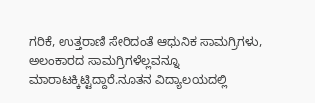ಗರಿಕೆ, ಉತ್ತರಾಣಿ ಸೇರಿದಂತೆ ಆಧುನಿಕ ಸಾಮಗ್ರಿಗಳು, ಅಲಂಕಾರದ ಸಾಮಗ್ರಿಗಳೆಲ್ಲವನ್ನೂ ಮಾರಾಟಕ್ಕಿಟ್ಟಿದ್ದಾರೆ.ನೂತನ ವಿದ್ಯಾಲಯದಲ್ಲಿ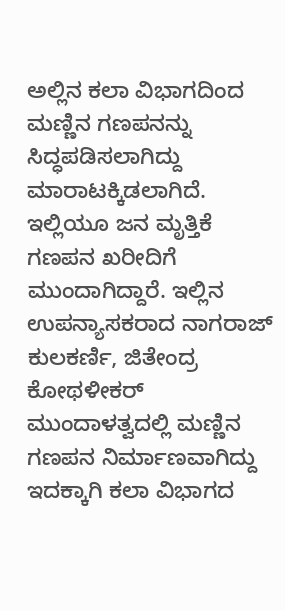ಅಲ್ಲಿನ ಕಲಾ ವಿಭಾಗದಿಂದ ಮಣ್ಣಿನ ಗಣಪನನ್ನು ಸಿದ್ಧಪಡಿಸಲಾಗಿದ್ದು ಮಾರಾಟಕ್ಕಿಡಲಾಗಿದೆ. ಇಲ್ಲಿಯೂ ಜನ ಮೃತ್ತಿಕೆ ಗಣಪನ ಖರೀದಿಗೆ ಮುಂದಾಗಿದ್ದಾರೆ. ಇಲ್ಲಿನ ಉಪನ್ಯಾಸಕರಾದ ನಾಗರಾಜ್ ಕುಲಕರ್ಣಿ, ಜಿತೇಂದ್ರ ಕೋಥಳೀಕರ್ ಮುಂದಾಳತ್ವದಲ್ಲಿ ಮಣ್ಣಿನ ಗಣಪನ ನಿರ್ಮಾಣವಾಗಿದ್ದು ಇದಕ್ಕಾಗಿ ಕಲಾ ವಿಭಾಗದ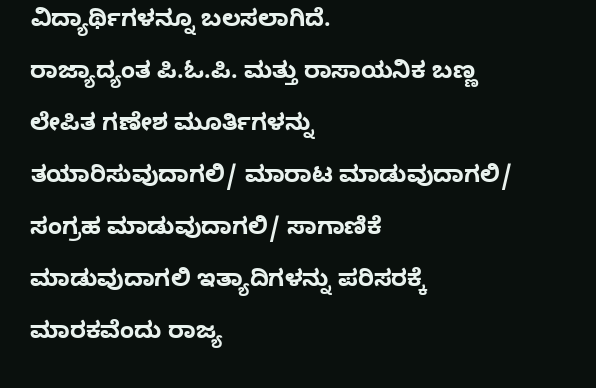ವಿದ್ಯಾರ್ಥಿಗಳನ್ನೂ ಬಲಸಲಾಗಿದೆ.
ರಾಜ್ಯಾದ್ಯಂತ ಪಿ.ಓ.ಪಿ. ಮತ್ತು ರಾಸಾಯನಿಕ ಬಣ್ಣ ಲೇಪಿತ ಗಣೇಶ ಮೂರ್ತಿಗಳನ್ನು ತಯಾರಿಸುವುದಾಗಲಿ/ ಮಾರಾಟ ಮಾಡುವುದಾಗಲಿ/ ಸಂಗ್ರಹ ಮಾಡುವುದಾಗಲಿ/ ಸಾಗಾಣಿಕೆ ಮಾಡುವುದಾಗಲಿ ಇತ್ಯಾದಿಗಳನ್ನು ಪರಿಸರಕ್ಕೆ ಮಾರಕವೆಂದು ರಾಜ್ಯ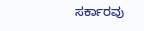ಸರ್ಕಾರವು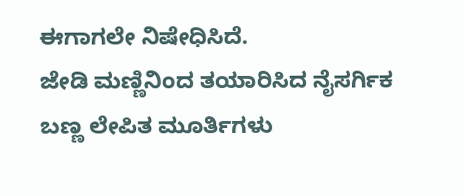ಈಗಾಗಲೇ ನಿಷೇಧಿಸಿದೆ.
ಜೇಡಿ ಮಣ್ಣಿನಿಂದ ತಯಾರಿಸಿದ ನೈಸರ್ಗಿಕ ಬಣ್ಣ ಲೇಪಿತ ಮೂರ್ತಿಗಳು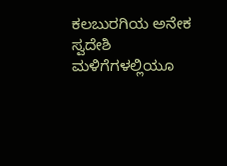ಕಲಬುರಗಿಯ ಅನೇಕ ಸ್ವದೇಶಿ ಮಳಿಗೆಗಳಲ್ಲಿಯೂ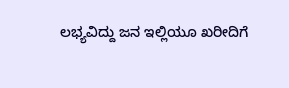ಲಭ್ಯವಿದ್ದು ಜನ ಇಲ್ಲಿಯೂ ಖರೀದಿಗೆ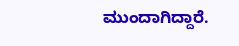ಮುಂದಾಗಿದ್ದಾರೆ.